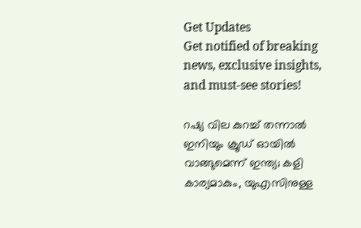Get Updates
Get notified of breaking news, exclusive insights, and must-see stories!

റഷ്യ വില കുറച്ച് തന്നാൽ ഇനിയും ക്രൂഡ് ഓയിൽ വാങ്ങുമെന്ന് ഇന്ത്യ; കളി കാര്യമാകും, യുഎസിനുള്ള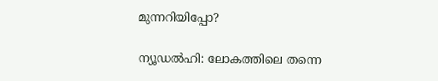മുന്നറിയിപ്പോ?

ന്യൂഡൽഹി: ലോകത്തിലെ തന്നെ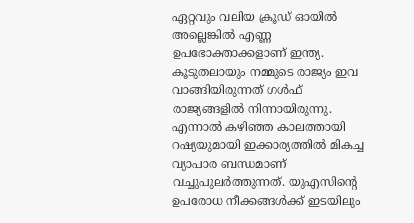ഏറ്റവും വലിയ ക്രൂഡ് ഓയിൽ അല്ലെങ്കിൽ എണ്ണ ഉപഭോക്താക്കളാണ് ഇന്ത്യ. കൂടുതലായും നമ്മുടെ രാജ്യം ഇവ വാങ്ങിയിരുന്നത് ഗൾഫ് രാജ്യങ്ങളിൽ നിന്നായിരുന്നു. എന്നാൽ കഴിഞ്ഞ കാലത്തായി റഷ്യയുമായി ഇക്കാര്യത്തിൽ മികച്ച വ്യാപാര ബന്ധമാണ് വച്ചുപുലർത്തുന്നത്. യുഎസിന്റെ ഉപരോധ നീക്കങ്ങൾക്ക് ഇടയിലും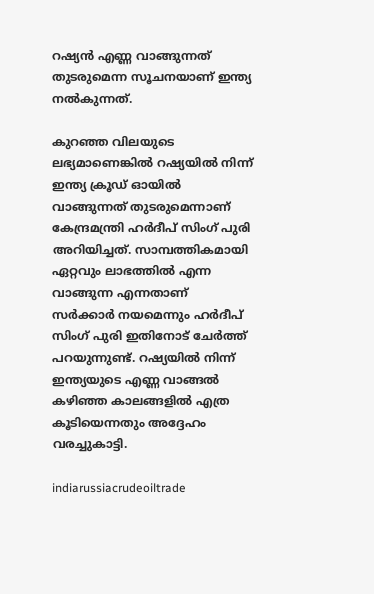റഷ്യൻ എണ്ണ വാങ്ങുന്നത് തുടരുമെന്ന സൂചനയാണ് ഇന്ത്യ നൽകുന്നത്.

കുറഞ്ഞ വിലയുടെ ലഭ്യമാണെങ്കിൽ റഷ്യയിൽ നിന്ന് ഇന്ത്യ ക്രൂഡ് ഓയിൽ വാങ്ങുന്നത് തുടരുമെന്നാണ് കേന്ദ്രമന്ത്രി ഹർദീപ് സിംഗ് പുരി അറിയിച്ചത്. സാമ്പത്തികമായി ഏറ്റവും ലാഭത്തിൽ എന്ന വാങ്ങുന്ന എന്നതാണ് സർക്കാർ നയമെന്നും ഹർദീപ് സിംഗ് പുരി ഇതിനോട് ചേർത്ത് പറയുന്നുണ്ട്. റഷ്യയിൽ നിന്ന് ഇന്ത്യയുടെ എണ്ണ വാങ്ങൽ കഴിഞ്ഞ കാലങ്ങളിൽ എത്ര കൂടിയെന്നതും അദ്ദേഹം വരച്ചുകാട്ടി.

indiarussiacrudeoiltrade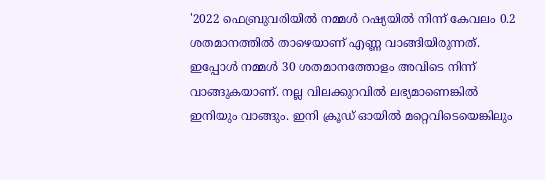'2022 ഫെബ്രുവരിയിൽ നമ്മൾ റഷ്യയിൽ നിന്ന് കേവലം 0.2 ശതമാനത്തിൽ താഴെയാണ് എണ്ണ വാങ്ങിയിരുന്നത്. ഇപ്പോൾ നമ്മൾ 30 ശതമാനത്തോളം അവിടെ നിന്ന് വാങ്ങുകയാണ്. നല്ല വിലക്കുറവിൽ ലഭ്യമാണെങ്കിൽ ഇനിയും വാങ്ങും. ഇനി ക്രൂഡ് ഓയിൽ മറ്റെവിടെയെങ്കിലും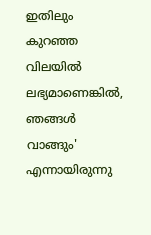ഇതിലും കുറഞ്ഞ വിലയിൽ ലഭ്യമാണെങ്കിൽ, ഞങ്ങൾ വാങ്ങും' എന്നായിരുന്നു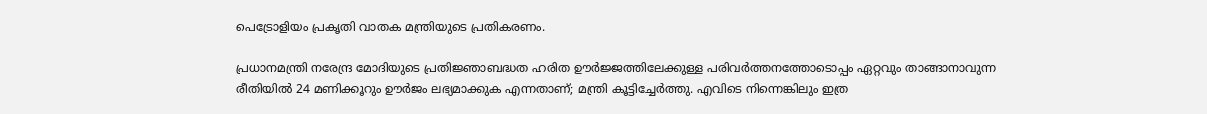പെട്രോളിയം പ്രകൃതി വാതക മന്ത്രിയുടെ പ്രതികരണം.

പ്രധാനമന്ത്രി നരേന്ദ്ര മോദിയുടെ പ്രതിജ്ഞാബദ്ധത ഹരിത ഊർജ്ജത്തിലേക്കുള്ള പരിവർത്തനത്തോടൊപ്പം ഏറ്റവും താങ്ങാനാവുന്ന രീതിയിൽ 24 മണിക്കൂറും ഊർജം ലഭ്യമാക്കുക എന്നതാണ്; മന്ത്രി കൂട്ടിച്ചേർത്തു. എവിടെ നിന്നെങ്കിലും ഇത്ര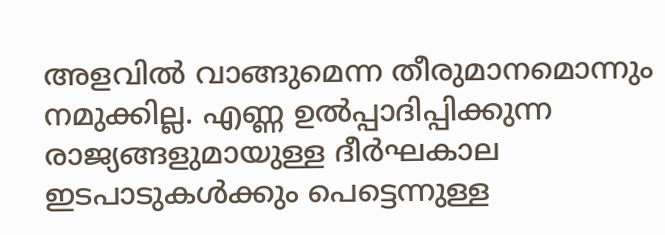അളവിൽ വാങ്ങുമെന്ന തീരുമാനമൊന്നും നമുക്കില്ല. എണ്ണ ഉൽപ്പാദിപ്പിക്കുന്ന രാജ്യങ്ങളുമായുള്ള ദീർഘകാല ഇടപാടുകൾക്കും പെട്ടെന്നുള്ള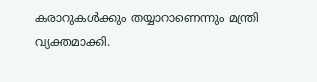കരാറുകൾക്കും തയ്യാറാണെന്നും മന്ത്രി വ്യക്തമാക്കി.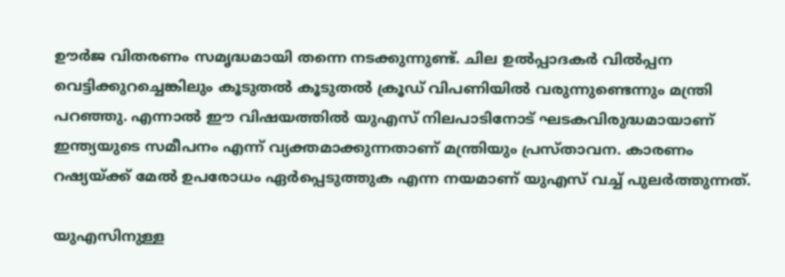ഊർജ വിതരണം സമൃദ്ധമായി തന്നെ നടക്കുന്നുണ്ട്. ചില ഉൽപ്പാദകർ വിൽപ്പന വെട്ടിക്കുറച്ചെങ്കിലും കൂടുതൽ കൂടുതൽ ക്രൂഡ് വിപണിയിൽ വരുന്നുണ്ടെന്നും മന്ത്രി പറഞ്ഞു. എന്നാൽ ഈ വിഷയത്തിൽ യുഎസ് നിലപാടിനോട് ഘടകവിരുദ്ധമായാണ് ഇന്ത്യയുടെ സമീപനം എന്ന് വ്യക്തമാക്കുന്നതാണ് മന്ത്രിയും പ്രസ്‌താവന. കാരണം റഷ്യയ്ക്ക് മേൽ ഉപരോധം ഏർപ്പെടുത്തുക എന്ന നയമാണ് യുഎസ് വച്ച് പുലർത്തുന്നത്.

യുഎസിനുള്ള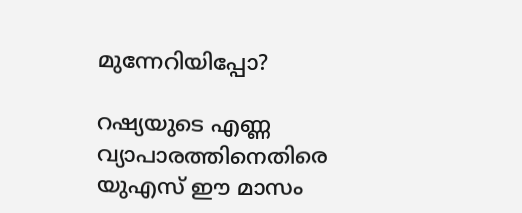മുന്നേറിയിപ്പോ?

റഷ്യയുടെ എണ്ണ വ്യാപാരത്തിനെതിരെ യുഎസ് ഈ മാസം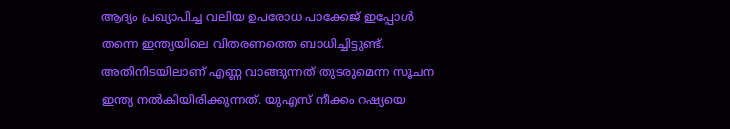ആദ്യം പ്രഖ്യാപിച്ച വലിയ ഉപരോധ പാക്കേജ് ഇപ്പോൾ തന്നെ ഇന്ത്യയിലെ വിതരണത്തെ ബാധിച്ചിട്ടുണ്ട്. അതിനിടയിലാണ് എണ്ണ വാങ്ങുന്നത് തുടരുമെന്ന സൂചന ഇന്ത്യ നൽകിയിരിക്കുന്നത്. യുഎസ് നീക്കം റഷ്യയെ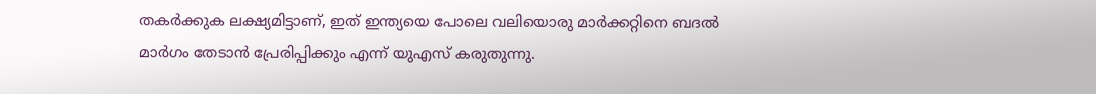തകർക്കുക ലക്ഷ്യമിട്ടാണ്, ഇത് ഇന്ത്യയെ പോലെ വലിയൊരു മാർക്കറ്റിനെ ബദൽ മാർഗം തേടാൻ പ്രേരിപ്പിക്കും എന്ന് യുഎസ് കരുതുന്നു.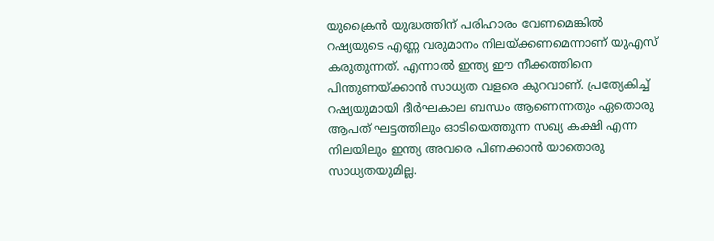യുക്രൈൻ യുദ്ധത്തിന് പരിഹാരം വേണമെങ്കിൽ റഷ്യയുടെ എണ്ണ വരുമാനം നിലയ്ക്കണമെന്നാണ് യുഎസ് കരുതുന്നത്. എന്നാൽ ഇന്ത്യ ഈ നീക്കത്തിനെ പിന്തുണയ്ക്കാൻ സാധ്യത വളരെ കുറവാണ്. പ്രത്യേകിച്ച് റഷ്യയുമായി ദീർഘകാല ബന്ധം ആണെന്നതും ഏതൊരു ആപത് ഘട്ടത്തിലും ഓടിയെത്തുന്ന സഖ്യ കക്ഷി എന്ന നിലയിലും ഇന്ത്യ അവരെ പിണക്കാൻ യാതൊരു സാധ്യതയുമില്ല.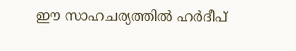ഈ സാഹചര്യത്തിൽ ഹർദീപ്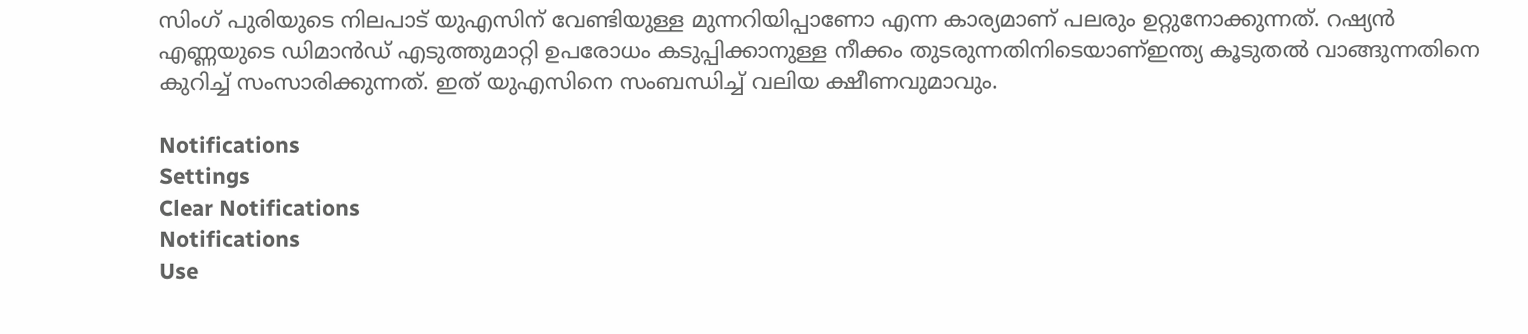സിംഗ് പുരിയുടെ നിലപാട് യുഎസിന് വേണ്ടിയുള്ള മുന്നറിയിപ്പാണോ എന്ന കാര്യമാണ് പലരും ഉറ്റുനോക്കുന്നത്. റഷ്യൻ എണ്ണയുടെ ഡിമാൻഡ് എടുത്തുമാറ്റി ഉപരോധം കടുപ്പിക്കാനുള്ള നീക്കം തുടരുന്നതിനിടെയാണ്ഇന്ത്യ കൂടുതൽ വാങ്ങുന്നതിനെ കുറിച്ച് സംസാരിക്കുന്നത്. ഇത് യുഎസിനെ സംബന്ധിച്ച് വലിയ ക്ഷീണവുമാവും.

Notifications
Settings
Clear Notifications
Notifications
Use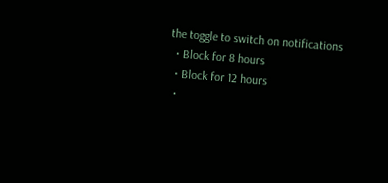the toggle to switch on notifications
  • Block for 8 hours
  • Block for 12 hours
  •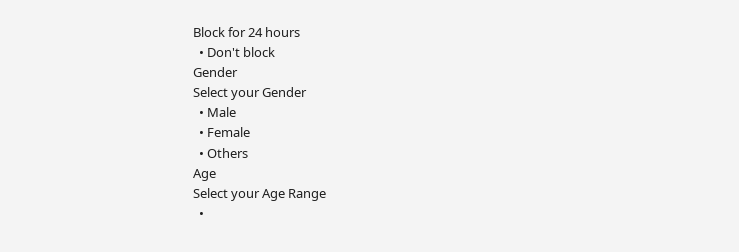Block for 24 hours
  • Don't block
Gender
Select your Gender
  • Male
  • Female
  • Others
Age
Select your Age Range
  •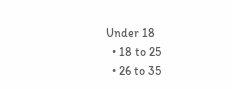Under 18
  • 18 to 25
  • 26 to 35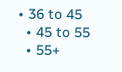• 36 to 45
  • 45 to 55
  • 55+